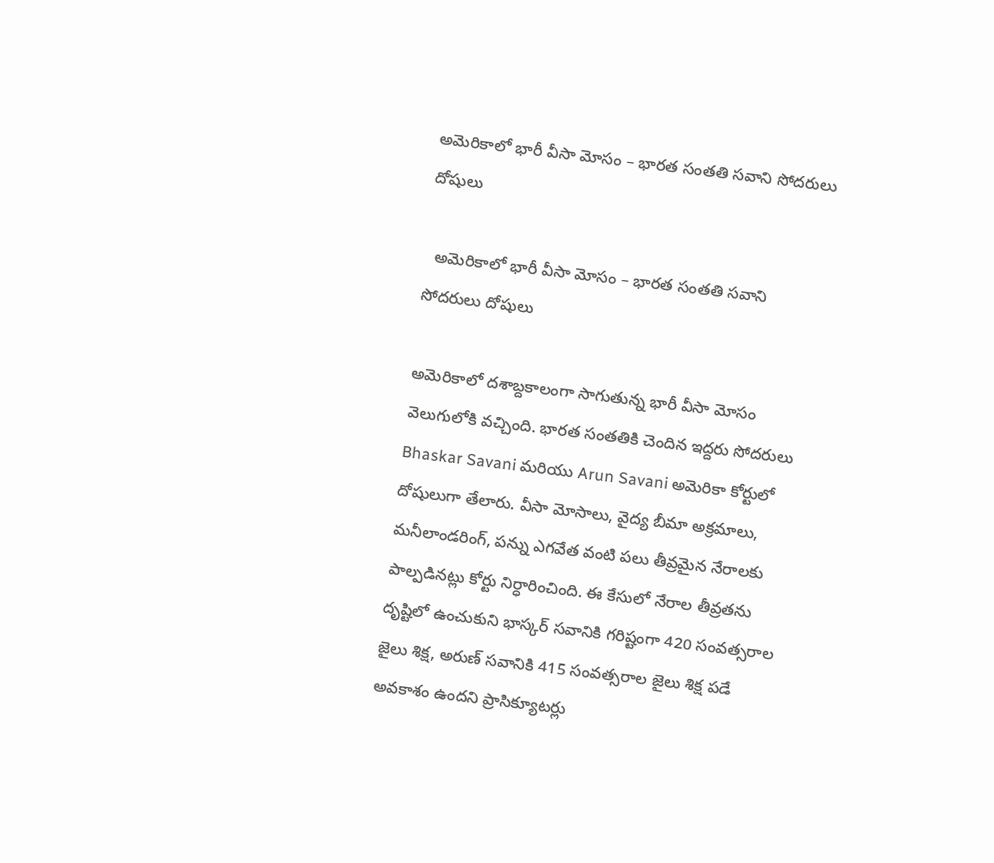అమెరికాలో భారీ వీసా మోసం – భారత సంతతి సవాని సోదరులు దోషులు

  అమెరికాలో భారీ వీసా మోసం – భారత సంతతి సవాని సోదరులు దోషులు

అమెరికాలో దశాబ్దకాలంగా సాగుతున్న భారీ వీసా మోసం వెలుగులోకి వచ్చింది. భారత సంతతికి చెందిన ఇద్దరు సోదరులు Bhaskar Savani మరియు Arun Savani అమెరికా కోర్టులో దోషులుగా తేలారు. వీసా మోసాలు, వైద్య బీమా అక్రమాలు, మనీలాండరింగ్, పన్ను ఎగవేత వంటి పలు తీవ్రమైన నేరాలకు పాల్పడినట్లు కోర్టు నిర్ధారించింది. ఈ కేసులో నేరాల తీవ్రతను దృష్టిలో ఉంచుకుని భాస్కర్ సవానికి గరిష్టంగా 420 సంవత్సరాల జైలు శిక్ష, అరుణ్ సవానికి 415 సంవత్సరాల జైలు శిక్ష పడే అవకాశం ఉందని ప్రాసిక్యూటర్లు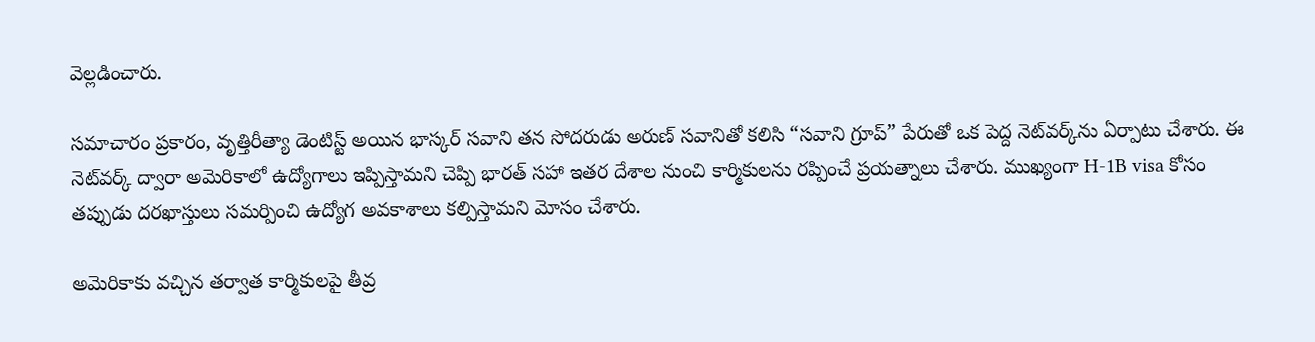వెల్లడించారు.

సమాచారం ప్రకారం, వృత్తిరీత్యా డెంటిస్ట్ అయిన భాస్కర్ సవాని తన సోదరుడు అరుణ్ సవానితో కలిసి “సవాని గ్రూప్” పేరుతో ఒక పెద్ద నెట్‌వర్క్‌ను ఏర్పాటు చేశారు. ఈ నెట్‌వర్క్ ద్వారా అమెరికాలో ఉద్యోగాలు ఇప్పిస్తామని చెప్పి భారత్ సహా ఇతర దేశాల నుంచి కార్మికులను రప్పించే ప్రయత్నాలు చేశారు. ముఖ్యంగా H-1B visa కోసం తప్పుడు దరఖాస్తులు సమర్పించి ఉద్యోగ అవకాశాలు కల్పిస్తామని మోసం చేశారు.

అమెరికాకు వచ్చిన తర్వాత కార్మికులపై తీవ్ర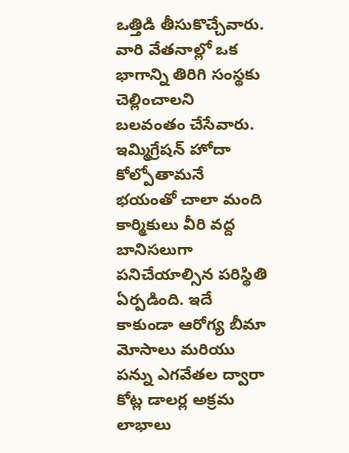ఒత్తిడి తీసుకొచ్చేవారు. వారి వేతనాల్లో ఒక భాగాన్ని తిరిగి సంస్థకు చెల్లించాలని బలవంతం చేసేవారు. ఇమ్మిగ్రేషన్ హోదా కోల్పోతామనే భయంతో చాలా మంది కార్మికులు వీరి వద్ద బానిసలుగా పనిచేయాల్సిన పరిస్థితి ఏర్పడింది. ఇదే కాకుండా ఆరోగ్య బీమా మోసాలు మరియు పన్ను ఎగవేతల ద్వారా కోట్ల డాలర్ల అక్రమ లాభాలు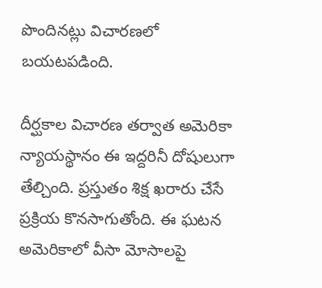పొందినట్లు విచారణలో బయటపడింది.

దీర్ఘకాల విచారణ తర్వాత అమెరికా న్యాయస్థానం ఈ ఇద్దరినీ దోషులుగా తేల్చింది. ప్రస్తుతం శిక్ష ఖరారు చేసే ప్రక్రియ కొనసాగుతోంది. ఈ ఘటన అమెరికాలో వీసా మోసాలపై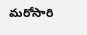మరోసారి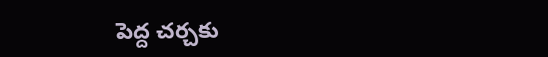పెద్ద చర్చకు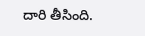దారి తీసింది.